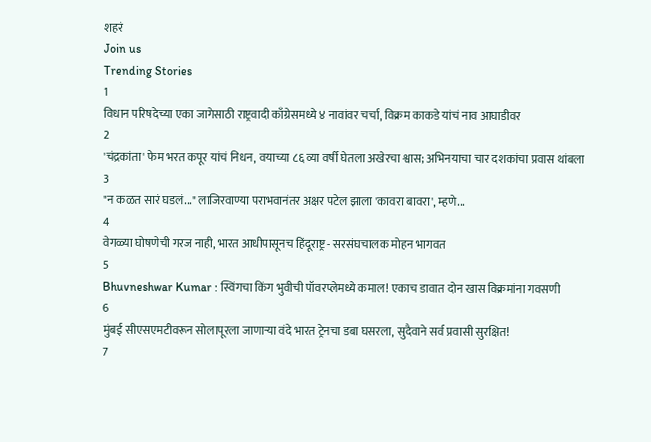शहरं
Join us
Trending Stories
1
विधान परिषदेच्या एका जागेसाठी राष्ट्रवादी काँग्रेसमध्ये ४ नावांवर चर्चा, विक्रम काकडे यांचं नाव आघाडीवर
2
'चंद्रकांता' फेम भरत कपूर यांचं निधन, वयाच्या ८६ व्या वर्षी घेतला अखेरचा श्वास; अभिनयाचा चार दशकांचा प्रवास थांबला
3
"न कळत सारं घडलं..." लाजिरवाण्या पराभवानंतर अक्षर पटेल झाला 'कावरा बावरा', म्हणे...
4
वेगळ्या घोषणेची गरज नाही, भारत आधीपासूनच हिंदूराष्ट्र - सरसंघचालक मोहन भागवत
5
Bhuvneshwar Kumar : स्विंगचा किंग भुवीची पॉवरप्लेमध्ये कमाल! एकाच डावात दोन खास विक्रमांना गवसणी
6
मुंबई सीएसएमटीवरून सोलापूरला जाणाऱ्या वंदे भारत ट्रेनचा डबा घसरला, सुदैवाने सर्व प्रवासी सुरक्षित!
7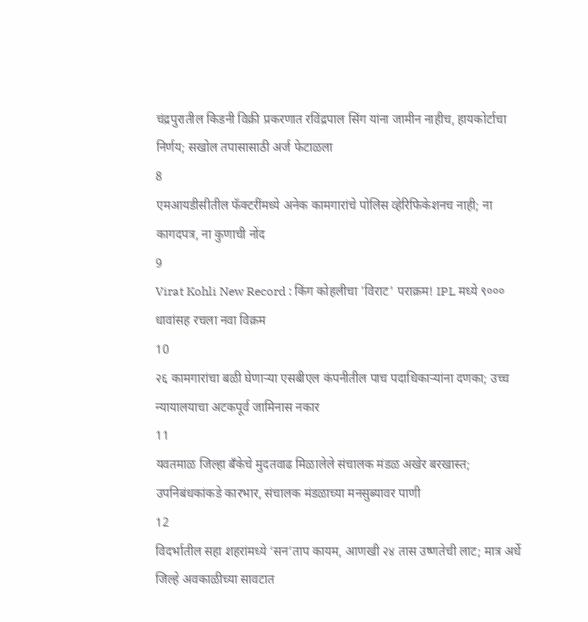चंद्रपुरातील किडनी विक्री प्रकरणात रविंद्रपाल सिंग यांना जामीन नाहीच, हायकोर्टाचा निर्णय; सखोल तपासासाठी अर्ज फेटाळला
8
एमआयडीसीतील फॅक्टरींमध्ये अनेक कामगारांचे पोलिस व्हेरिफिकेशनच नाही; ना कागदपत्र, ना कुणाची नोंद
9
Virat Kohli New Record : किंग कोहलीचा 'विराट' पराक्रम! IPL मध्ये ९००० धावांसह रचला नवा विक्रम
10
२६ कामगारांचा बळी घेणाऱ्या एसबीएल कंपनीतील पाच पदाधिकाऱ्यांना दणका; उच्च न्यायालयाचा अटकपूर्व जामिनास नकार
11
यवतमाळ जिल्हा बँकेचे मुदतवाढ मिळालेले संचालक मंडळ अखेर बरखास्त; उपनिबंधकांकडे कारभार, संचालक मंडळाच्या मनसुब्यावर पाणी
12
विदर्भातील सहा शहरांमध्ये ‘सन’ताप कायम, आणखी २४ तास उष्णतेची लाट; मात्र अर्धे जिल्हे अवकाळीच्या सावटात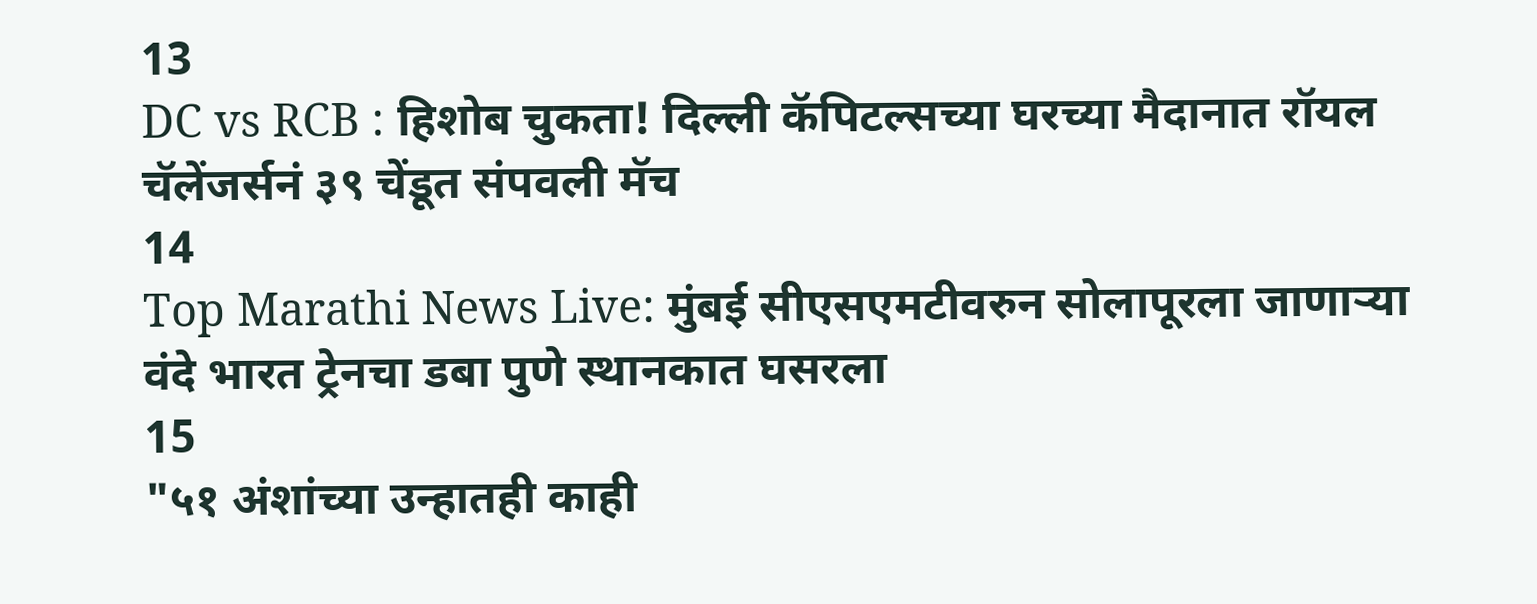13
DC vs RCB : हिशोब चुकता! दिल्ली कॅपिटल्सच्या घरच्या मैदानात रॉयल चॅलेंजर्सनं ३९ चेंडूत संपवली मॅच
14
Top Marathi News Live: मुंबई सीएसएमटीवरुन सोलापूरला जाणाऱ्या वंदे भारत ट्रेनचा डबा पुणे स्थानकात घसरला
15
"५१ अंशांच्या उन्हातही काही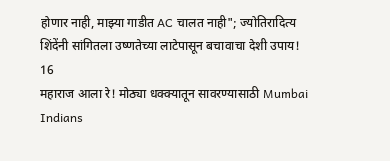होणार नाही, माझ्या गाडीत AC चालत नाही"; ज्योतिरादित्य शिंदेंनी सांगितला उष्णतेच्या लाटेपासून बचावाचा देशी उपाय!
16
महाराज आला रे! मोठ्या धक्क्यातून सावरण्यासाठी Mumbai Indians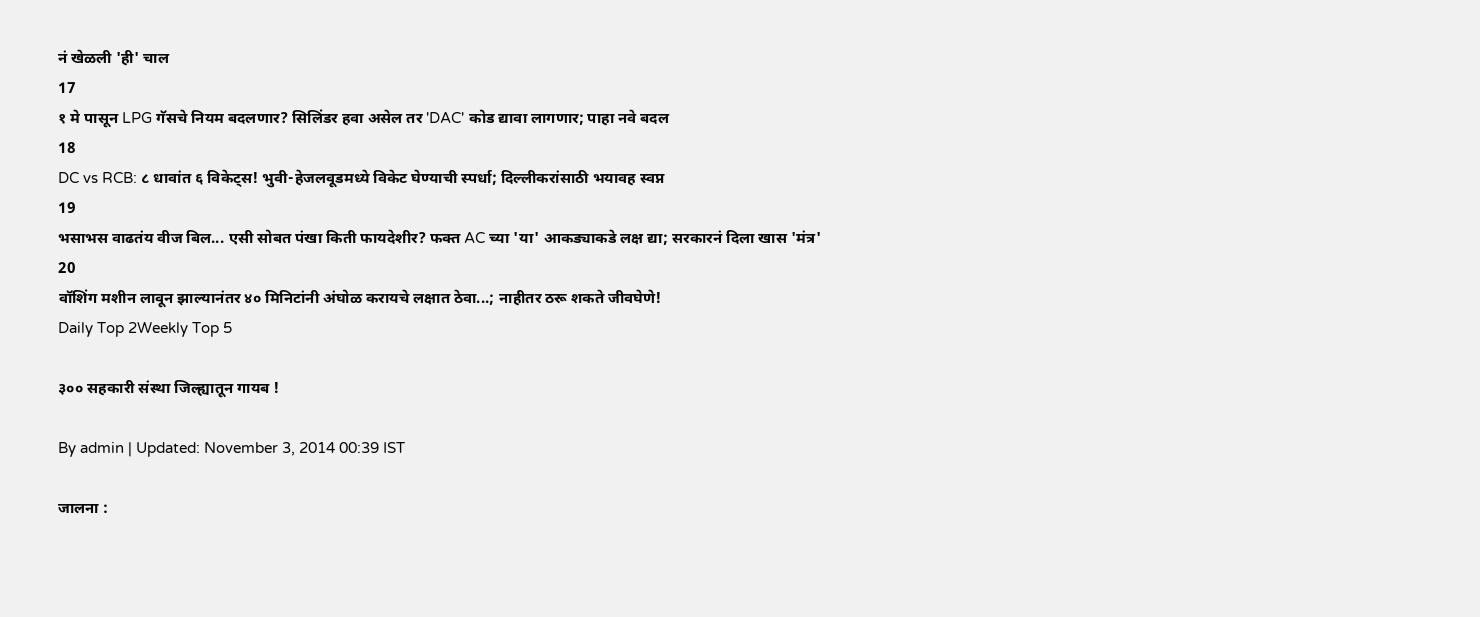नं खेळली 'ही' चाल
17
१ मे पासून LPG गॅसचे नियम बदलणार? सिलिंडर हवा असेल तर 'DAC' कोड द्यावा लागणार; पाहा नवे बदल
18
DC vs RCB: ८ धावांत ६ विकेट्स! भुवी-हेजलवूडमध्ये विकेट घेण्याची स्पर्धा; दिल्लीकरांसाठी भयावह स्वप्न
19
भसाभस वाढतंय वीज बिल... एसी सोबत पंखा किती फायदेशीर? फक्त AC च्या 'या' आकड्याकडे लक्ष द्या; सरकारनं दिला खास 'मंत्र'
20
वॉशिंग मशीन लावून झाल्यानंतर ४० मिनिटांनी अंघोळ करायचे लक्षात ठेवा...; नाहीतर ठरू शकते जीवघेणे!
Daily Top 2Weekly Top 5

३०० सहकारी संस्था जिल्ह्यातून गायब !

By admin | Updated: November 3, 2014 00:39 IST

जालना :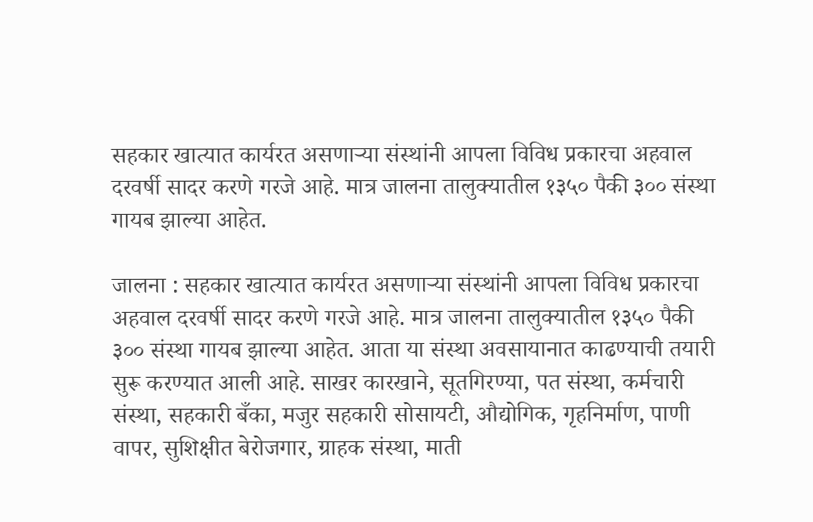सहकार खात्यात कार्यरत असणाऱ्या संस्थांनी आपला विविध प्रकारचा अहवाल दरवर्षी सादर करणे गरजे आहे. मात्र जालना तालुक्यातील १३५० पैकी ३०० संस्था गायब झाल्या आहेत.

जालना : सहकार खात्यात कार्यरत असणाऱ्या संस्थांनी आपला विविध प्रकारचा अहवाल दरवर्षी सादर करणे गरजे आहे. मात्र जालना तालुक्यातील १३५० पैकी ३०० संस्था गायब झाल्या आहेत. आता या संस्था अवसायानात काढण्याची तयारी सुरू करण्यात आली आहे. साखर कारखाने, सूतगिरण्या, पत संस्था, कर्मचारी संस्था, सहकारी बँका, मजुर सहकारी सोसायटी, औद्योगिक, गृहनिर्माण, पाणी वापर, सुशिक्षीत बेरोजगार, ग्राहक संस्था, माती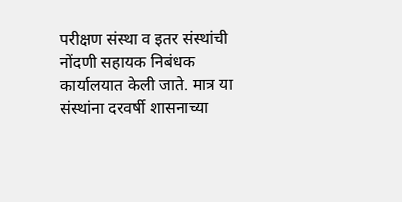परीक्षण संस्था व इतर संस्थांची नोंदणी सहायक निबंधक कार्यालयात केली जाते. मात्र या संस्थांना दरवर्षी शासनाच्या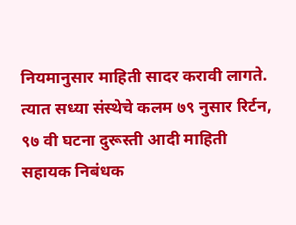नियमानुसार माहिती सादर करावी लागते. त्यात सध्या संस्थेचे कलम ७९ नुसार रिर्टन, ९७ वी घटना दुरूस्ती आदी माहिती सहायक निबंधक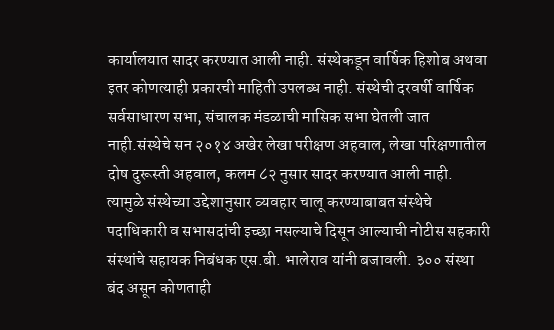कार्यालयात सादर करण्यात आली नाही. संस्थेकडून वार्षिक हिशोब अथवा इतर कोणत्याही प्रकारची माहिती उपलब्ध नाही. संस्थेची दरवर्षी वार्षिक सर्वसाधारण सभा, संचालक मंडळाची मासिक सभा घेतली जात नाही.संस्थेचे सन २०१४ अखेर लेखा परीक्षण अहवाल, लेखा परिक्षणातील दोष दुरूस्ती अहवाल, कलम ८२ नुसार सादर करण्यात आली नाही. त्यामुळे संस्थेच्या उद्देशानुसार व्यवहार चालू करण्याबाबत संस्थेचे पदाधिकारी व सभासदांची इच्छा नसल्याचे दिसून आल्याची नोटीस सहकारी संस्थांचे सहायक निबंधक एस.बी. भालेराव यांनी बजावली. ३०० संस्था बंद असून कोणताही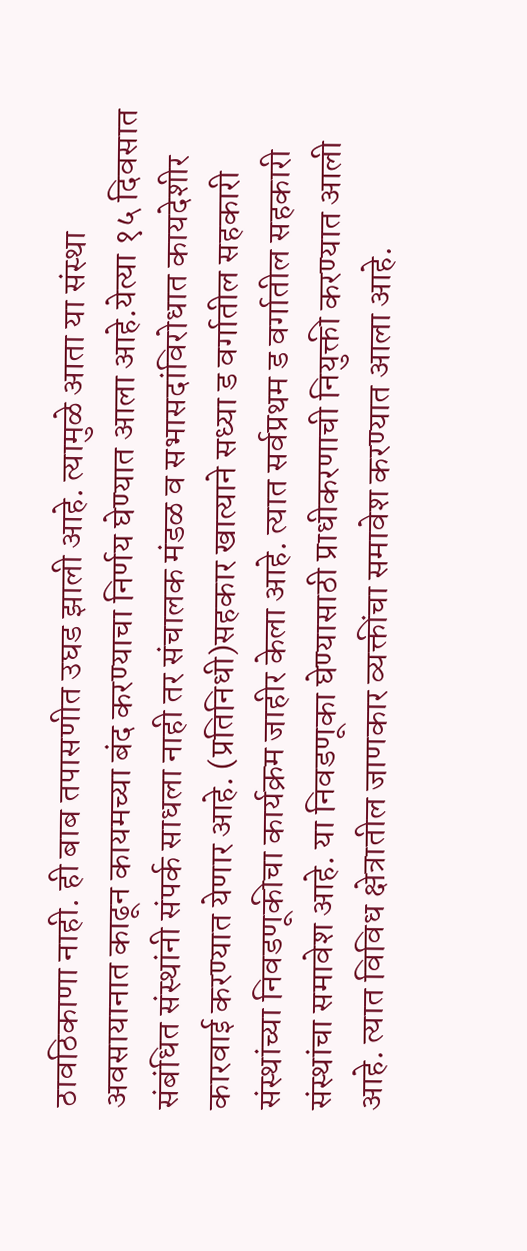ठावठिकाणा नाही. ही बाब तपासणीत उघड झाली आहे. त्यामुळे आता या संस्था अवसायानात काढून कायमच्या बंद करण्याचा निर्णय घेण्यात आला आहे.येत्या १५ दिवसात संबंधित संस्थांनी संपर्क साधला नाही तर संचालक मंडळ व सभासदांविरोधात कायदेशीर कारवाई करण्यात येणार आहे. (प्रतिनिधी)सहकार खात्याने सध्या ड वर्गातील सहकारी संस्थांच्या निवडणूकीचा कार्यक्रम जाहीर केला आहे. त्यात सर्वप्रथम ड वर्गातील सहकारी संस्थांचा समावेश आहे. या निवडणूका घेण्यासाठी प्राधीकरणाची नियुक्ती करण्यात आली आहे. त्यात विविध क्षेत्रातील जाणकार व्यक्तींचा समावेश करण्यात आला आहे.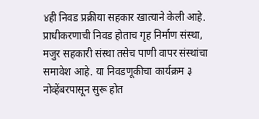४ही निवड प्रक्रीया सहकार खात्याने केली आहे. प्राधीकरणाची निवड होताच गृह निर्माण संस्था, मजुर सहकारी संस्था तसेच पाणी वापर संस्थांचा समावेश आहे. या निवडणूकीचा कार्यक्रम ३ नोव्हेंबरपासून सुरू होत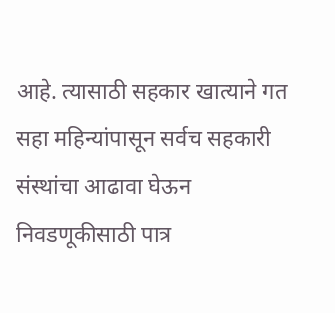आहे. त्यासाठी सहकार खात्याने गत सहा महिन्यांपासून सर्वच सहकारी संस्थांचा आढावा घेऊन निवडणूकीसाठी पात्र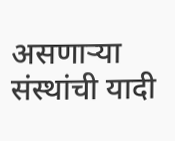असणाऱ्या संस्थांची यादी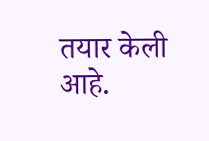तयार केली आहे.